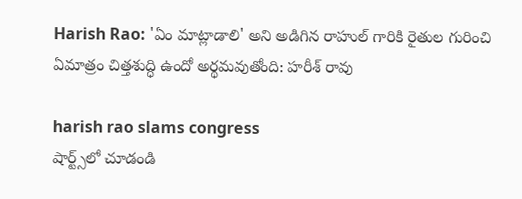Harish Rao: 'ఏం మాట్లాడాలి' అని అడిగిన రాహుల్ గారికి రైతుల గురించి ఏమాత్రం చిత్తశుద్ధి ఉందో అర్థమ‌వుతోంది: హ‌రీశ్ రావు

harish rao slams congress
షార్ట్స్‌లో చూడండి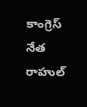కాంగ్రెస్ నేత రాహుల్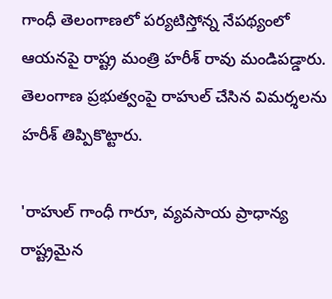గాంధీ తెలంగాణ‌లో ప‌ర్య‌టిస్తోన్న నేప‌థ్యంలో ఆయ‌న‌పై రాష్ట్ర మంత్రి హ‌రీశ్ రావు మండిప‌డ్డారు. తెలంగాణ ప్ర‌భుత్వంపై రాహుల్ చేసిన విమ‌ర్శ‌ల‌ను హ‌రీశ్ తిప్పికొట్టారు.

'రాహుల్ గాంధీ గారూ, వ్యవసాయ ప్రాధాన్య రాష్ట్రమైన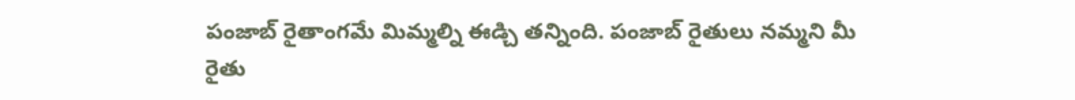పంజాబ్ రైతాంగమే మిమ్మల్ని ఈడ్చి తన్నింది. పంజాబ్ రైతులు నమ్మని మీ రైతు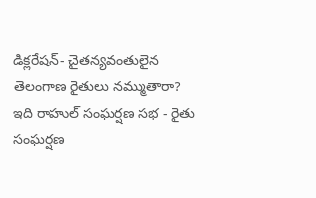డిక్లరేషన్- చైతన్యవంతులైన తెలంగాణ రైతులు నమ్ముతారా? ఇది రాహుల్ సంఘర్షణ సభ - రైతు సంఘర్షణ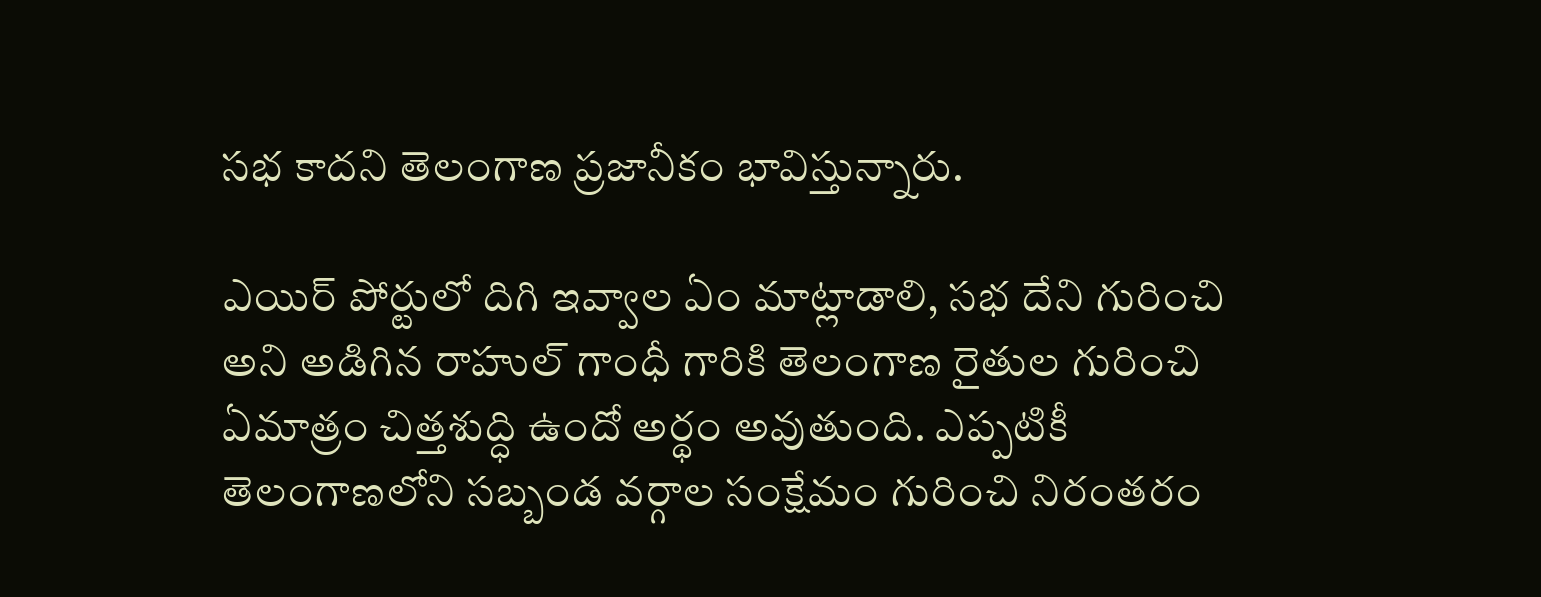సభ కాదని తెలంగాణ ప్రజానీకం భావిస్తున్నారు.

ఎయిర్ పోర్టులో దిగి ఇవ్వాల ఏం మాట్లాడాలి, సభ దేని గురించి అని అడిగిన రాహుల్ గాంధీ గారికి తెలంగాణ రైతుల గురించి ఏమాత్రం చిత్తశుద్ధి ఉందో అర్థం అవుతుంది. ఎప్పటికీ తెలంగాణలోని సబ్బండ వర్గాల సంక్షేమం గురించి నిరంతరం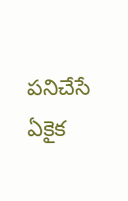పనిచేసే ఏకైక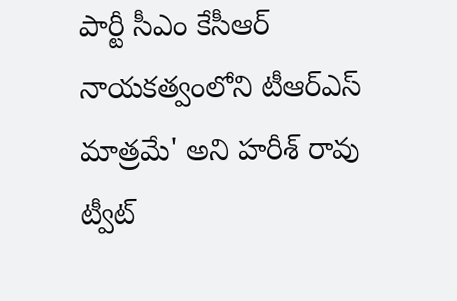పార్టీ సీఎం కేసీఆర్ నాయకత్వంలోని టీఆర్ఎస్ మాత్రమే' అని హ‌రీశ్ రావు ట్వీట్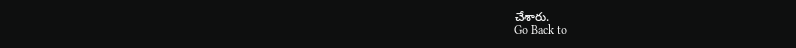చేశారు.
Go Back to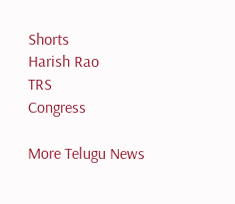Shorts
Harish Rao
TRS
Congress

More Telugu News